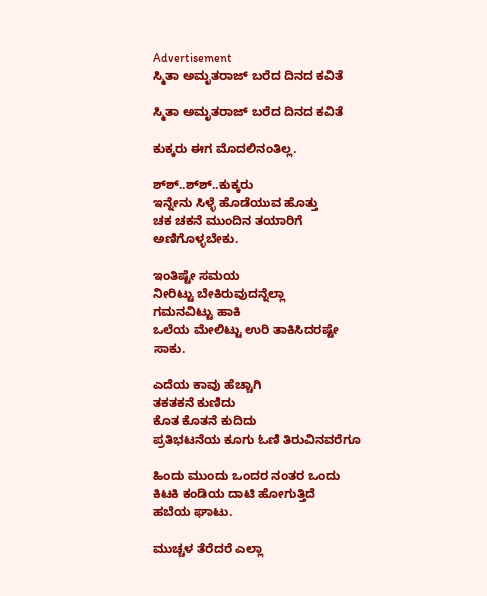Advertisement
ಸ್ಮಿತಾ ಅಮೃತರಾಜ್ ಬರೆದ ದಿನದ ಕವಿತೆ

ಸ್ಮಿತಾ ಅಮೃತರಾಜ್ ಬರೆದ ದಿನದ ಕವಿತೆ

ಕುಕ್ಕರು ಈಗ ಮೊದಲಿನಂತಿಲ್ಲ.

ಶ್‍ಶ್..ಶ್‍ಶ್..ಕುಕ್ಕರು
ಇನ್ನೇನು ಸಿಳ್ಳೆ ಹೊಡೆಯುವ ಹೊತ್ತು
ಚಕ ಚಕನೆ ಮುಂದಿನ ತಯಾರಿಗೆ
ಅಣಿಗೊಳ್ಳಬೇಕು.

ಇಂತಿಷ್ಟೇ ಸಮಯ
ನೀರಿಟ್ಟು ಬೇಕಿರುವುದನ್ನೆಲ್ಲಾ
ಗಮನವಿಟ್ಟು ಹಾಕಿ
ಒಲೆಯ ಮೇಲಿಟ್ಟು ಉರಿ ತಾಕಿಸಿದರಷ್ಟೇ
ಸಾಕು.

ಎದೆಯ ಕಾವು ಹೆಚ್ಚಾಗಿ
ತಕತಕನೆ ಕುಣಿದು
ಕೊತ ಕೊತನೆ ಕುದಿದು
ಪ್ರತಿಭಟನೆಯ ಕೂಗು ಓಣಿ ತಿರುವಿನವರೆಗೂ

ಹಿಂದು ಮುಂದು ಒಂದರ ನಂತರ ಒಂದು
ಕಿಟಕಿ ಕಂಡಿಯ ದಾಟಿ ಹೋಗುತ್ತಿದೆ
ಹಬೆಯ ಘಾಟು.

ಮುಚ್ಚಳ ತೆರೆದರೆ ಎಲ್ಲಾ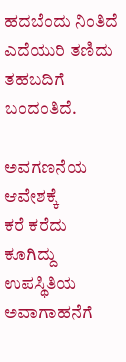ಹದಬೆಂದು ನಿಂತಿದೆ
ಎದೆಯುರಿ ತಣಿದು ತಹಬದಿಗೆ
ಬಂದಂತಿದೆ.

ಅವಗಣನೆಯ ಆವೇಶಕ್ಕೆ
ಕರೆ ಕರೆದು ಕೂಗಿದ್ದು
ಉಪಸ್ಥಿತಿಯ ಅವಾಗಾಹನೆಗೆ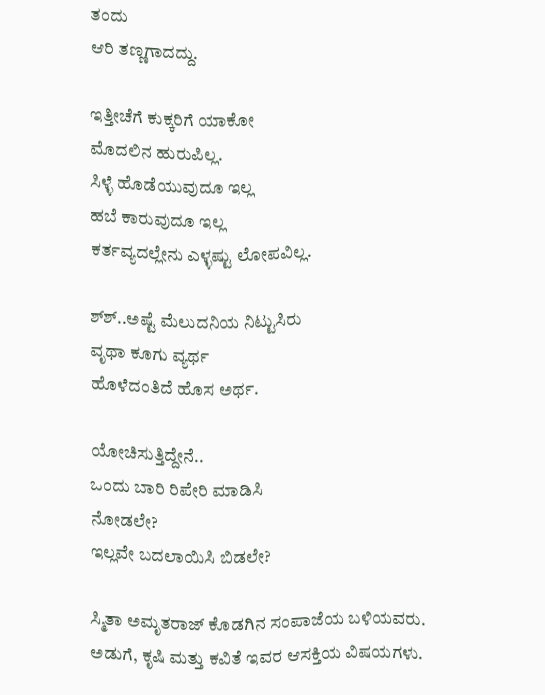ತಂದು
ಆರಿ ತಣ್ಣಗಾದದ್ದು.

ಇತ್ತೀಚೆಗೆ ಕುಕ್ಕರಿಗೆ ಯಾಕೋ
ಮೊದಲಿನ ಹುರುಪಿಲ್ಲ.
ಸಿಳ್ಳೆ ಹೊಡೆಯುವುದೂ ಇಲ್ಲ
ಹಬೆ ಕಾರುವುದೂ ಇಲ್ಲ
ಕರ್ತವ್ಯದಲ್ಲೇನು ಎಳ್ಳಷ್ಟು ಲೋಪವಿಲ್ಲ.

ಶ್‍ಶ್..ಅಷ್ಟೆ ಮೆಲುದನಿಯ ನಿಟ್ಟುಸಿರು
ವೃಥಾ ಕೂಗು ವ್ಯರ್ಥ
ಹೊಳೆದಂತಿದೆ ಹೊಸ ಅರ್ಥ.

ಯೋಚಿಸುತ್ತಿದ್ದೇನೆ..
ಒಂದು ಬಾರಿ ರಿಪೇರಿ ಮಾಡಿಸಿ
ನೋಡಲೇ?
ಇಲ್ಲವೇ ಬದಲಾಯಿಸಿ ಬಿಡಲೇ?

ಸ್ಮಿತಾ ಅಮೃತರಾಜ್ ಕೊಡಗಿನ ಸಂಪಾಜೆಯ ಬಳಿಯವರು.
ಅಡುಗೆ, ಕೃಷಿ ಮತ್ತು ಕವಿತೆ ಇವರ ಆಸಕ್ತಿಯ ವಿಷಯಗಳು.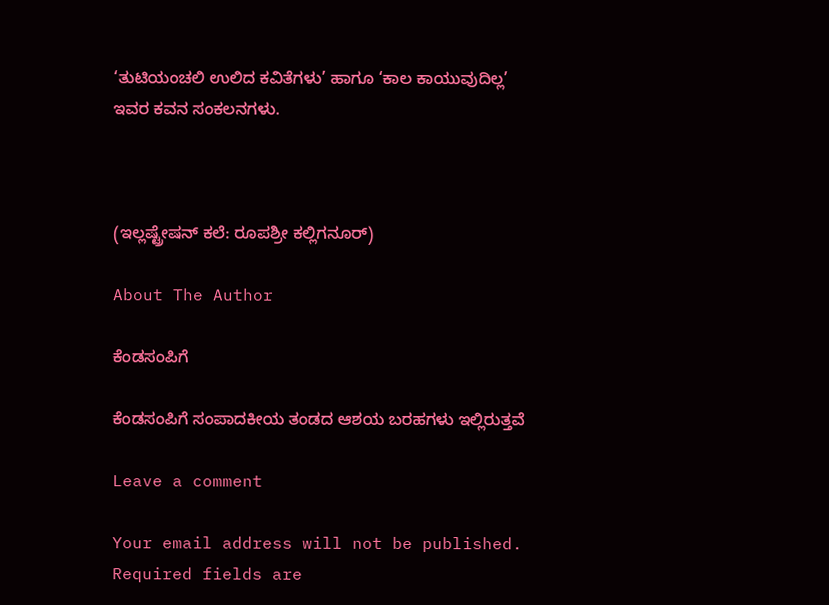‘ತುಟಿಯಂಚಲಿ ಉಲಿದ ಕವಿತೆಗಳು’ ಹಾಗೂ ‘ಕಾಲ ಕಾಯುವುದಿಲ್ಲ’ ಇವರ ಕವನ ಸಂಕಲನಗಳು.



(ಇಲ್ಲಷ್ಟ್ರೇಷನ್ ಕಲೆ: ರೂಪಶ್ರೀ ಕಲ್ಲಿಗನೂರ್)

About The Author

ಕೆಂಡಸಂಪಿಗೆ

ಕೆಂಡಸಂಪಿಗೆ ಸಂಪಾದಕೀಯ ತಂಡದ ಆಶಯ ಬರಹಗಳು ಇಲ್ಲಿರುತ್ತವೆ

Leave a comment

Your email address will not be published. Required fields are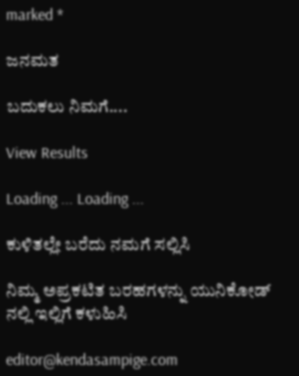marked *

ಜನಮತ

ಬದುಕಲು ನಿಮಗೆ....

View Results

Loading ... Loading ...

ಕುಳಿತಲ್ಲೇ ಬರೆದು ನಮಗೆ ಸಲ್ಲಿಸಿ

ನಿಮ್ಮ ಅಪ್ರಕಟಿತ ಬರಹಗಳನ್ನು ಯುನಿಕೋಡ್ ನಲ್ಲಿ ಇಲ್ಲಿಗೆ ಕಳುಹಿಸಿ

editor@kendasampige.com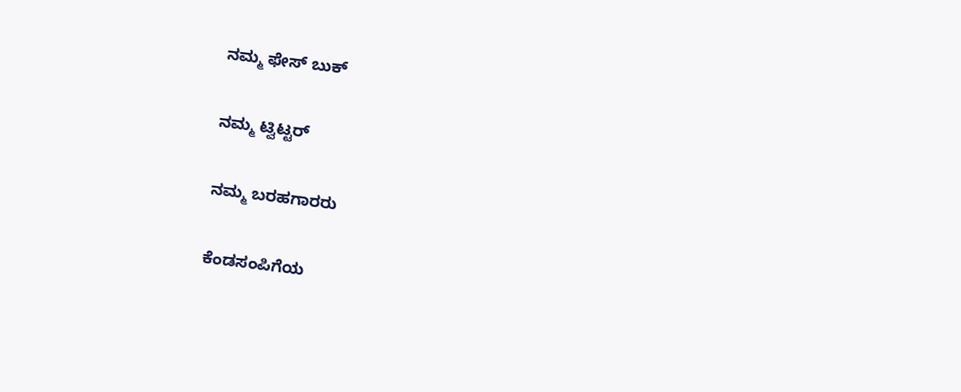ನಮ್ಮ ಫೇಸ್ ಬುಕ್

ನಮ್ಮ ಟ್ವಿಟ್ಟರ್

ನಮ್ಮ ಬರಹಗಾರರು

ಕೆಂಡಸಂಪಿಗೆಯ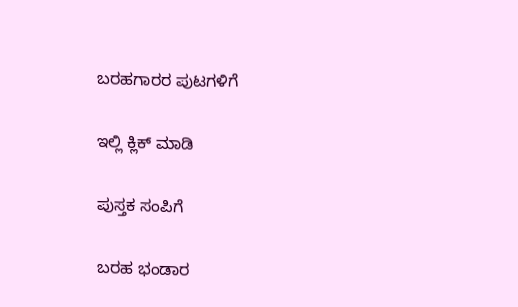ಬರಹಗಾರರ ಪುಟಗಳಿಗೆ

ಇಲ್ಲಿ ಕ್ಲಿಕ್ ಮಾಡಿ

ಪುಸ್ತಕ ಸಂಪಿಗೆ

ಬರಹ ಭಂಡಾರ